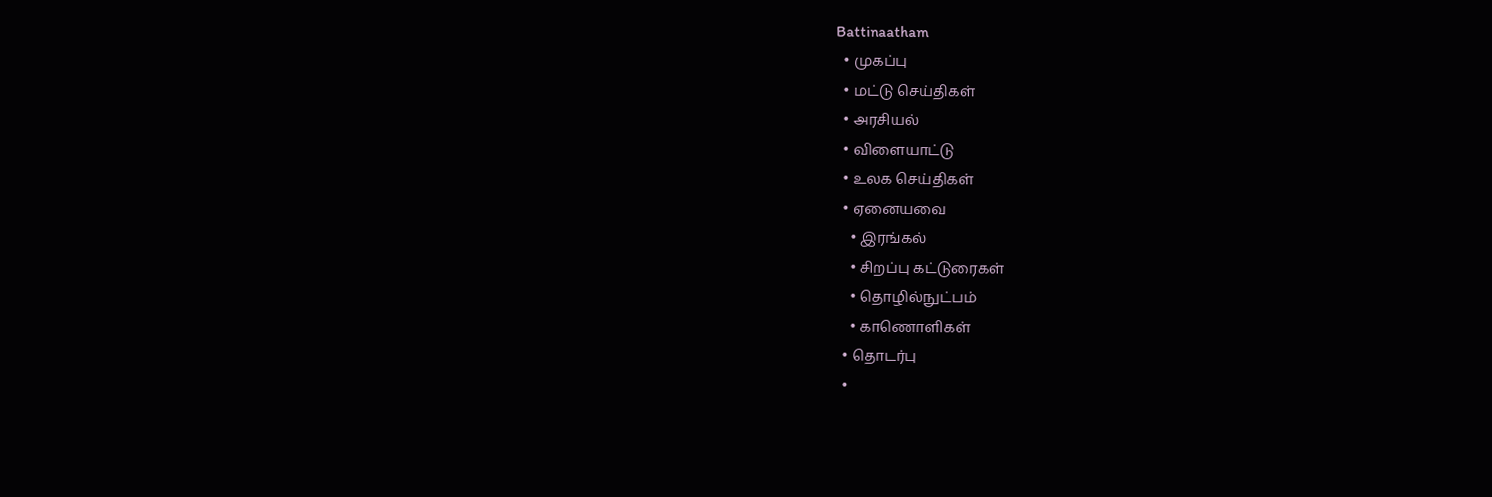Battinaatham
  • முகப்பு
  • மட்டு செய்திகள்
  • அரசியல்
  • விளையாட்டு
  • உலக செய்திகள்
  • ஏனையவை
    • இரங்கல்
    • சிறப்பு கட்டுரைகள்
    • தொழில்நுட்பம்
    • காணொளிகள்
  • தொடர்பு
  •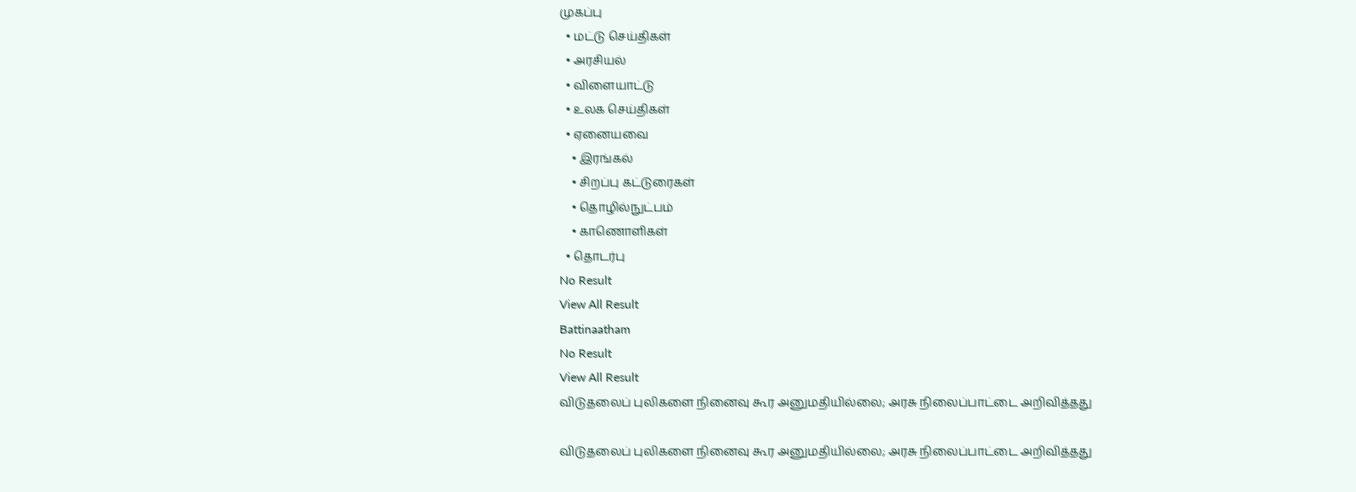முகப்பு
  • மட்டு செய்திகள்
  • அரசியல்
  • விளையாட்டு
  • உலக செய்திகள்
  • ஏனையவை
    • இரங்கல்
    • சிறப்பு கட்டுரைகள்
    • தொழில்நுட்பம்
    • காணொளிகள்
  • தொடர்பு
No Result
View All Result
Battinaatham
No Result
View All Result
விடுதலைப் புலிகளை நினைவு கூர அனுமதியில்லை; அரசு நிலைப்பாட்டை அறிவித்தது

விடுதலைப் புலிகளை நினைவு கூர அனுமதியில்லை; அரசு நிலைப்பாட்டை அறிவித்தது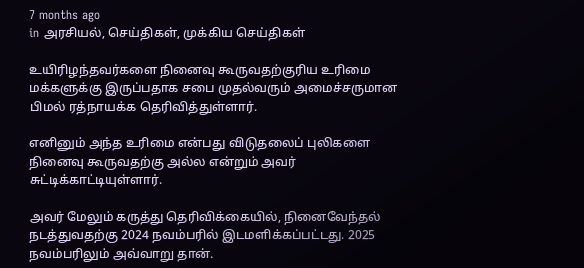7 months ago
in அரசியல், செய்திகள், முக்கிய செய்திகள்

உயிரிழந்தவர்களை நினைவு கூருவதற்குரிய உரிமை மக்களுக்கு இருப்பதாக சபை முதல்வரும் அமைச்சருமான பிமல் ரத்நாயக்க தெரிவித்துள்ளார்.

எனினும் அந்த உரிமை என்பது விடுதலைப் புலிகளை நினைவு கூருவதற்கு அல்ல என்றும் அவர் சுட்டிக்காட்டியுள்ளார்.

அவர் மேலும் கருத்து தெரிவிக்கையில், நினைவேந்தல் நடத்துவதற்கு 2024 நவம்பரில் இடமளிக்கப்பட்டது. 2025 நவம்பரிலும் அவ்வாறு தான்.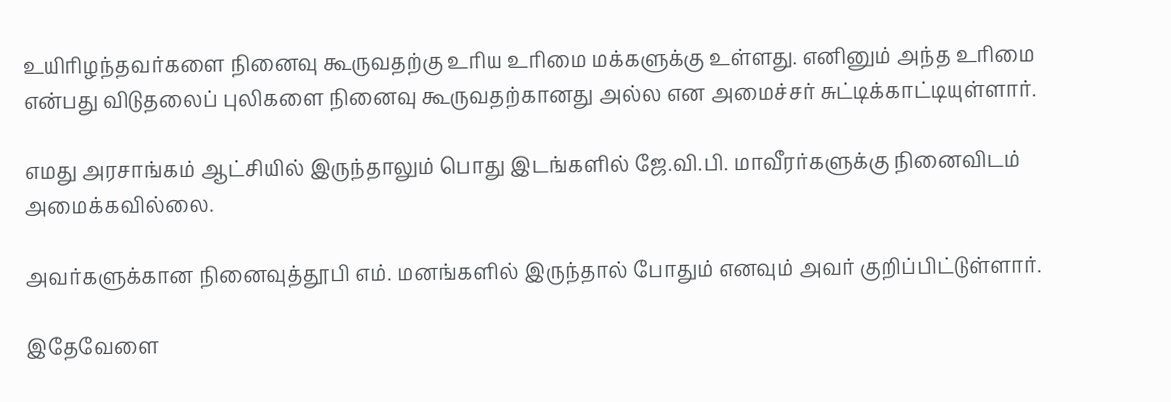உயிரிழந்தவர்களை நினைவு கூருவதற்கு உரிய உரிமை மக்களுக்கு உள்ளது. எனினும் அந்த உரிமை என்பது விடுதலைப் புலிகளை நினைவு கூருவதற்கானது அல்ல என அமைச்சர் சுட்டிக்காட்டியுள்ளார்.

எமது அரசாங்கம் ஆட்சியில் இருந்தாலும் பொது இடங்களில் ஜே.வி.பி. மாவீரர்களுக்கு நினைவிடம் அமைக்கவில்லை.

அவர்களுக்கான நினைவுத்தூபி எம். மனங்களில் இருந்தால் போதும் எனவும் அவர் குறிப்பிட்டுள்ளார்.

இதேவேளை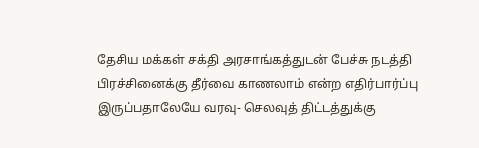தேசிய மக்கள் சக்தி அரசாங்கத்துடன் பேச்சு நடத்தி பிரச்சினைக்கு தீர்வை காணலாம் என்ற எதிர்பார்ப்பு இருப்பதாலேயே வரவு- செலவுத் திட்டத்துக்கு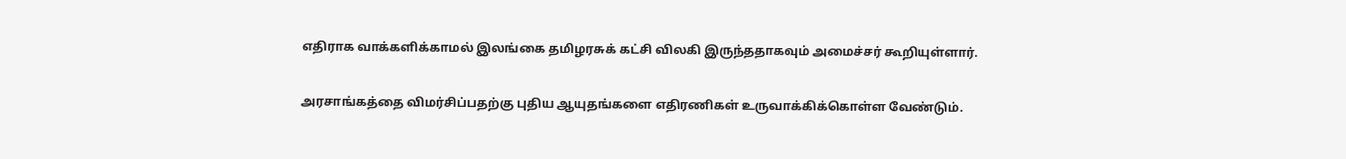எதிராக வாக்களிக்காமல் இலங்கை தமிழரசுக் கட்சி விலகி இருந்ததாகவும் அமைச்சர் கூறியுள்ளார்.

அரசாங்கத்தை விமர்சிப்பதற்கு புதிய ஆயுதங்களை எதிரணிகள் உருவாக்கிக்கொள்ள வேண்டும்.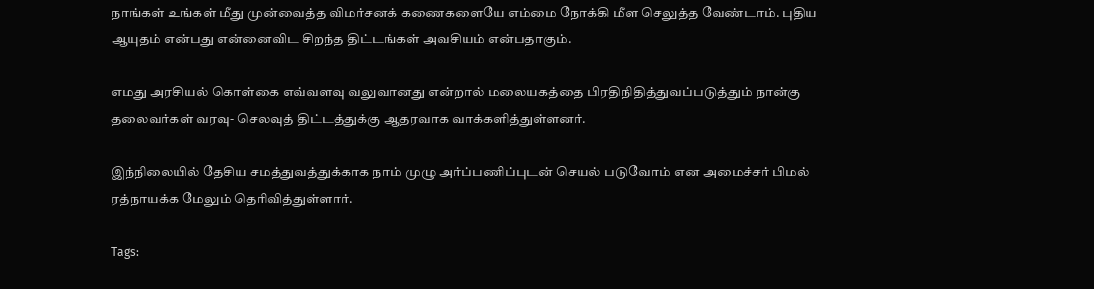நாங்கள் உங்கள் மீது முன்வைத்த விமர்சனக் கணைகளையே எம்மை நோக்கி மீள செலுத்த வேண்டாம். புதிய ஆயுதம் என்பது என்னைவிட சிறந்த திட்டங்கள் அவசியம் என்பதாகும்.

எமது அரசியல் கொள்கை எவ்வளவு வலுவானது என்றால் மலையகத்தை பிரதிநிதித்துவப்படுத்தும் நான்கு தலைவர்கள் வரவு- செலவுத் திட்டத்துக்கு ஆதரவாக வாக்களித்துள்ளனர்.

இந்நிலையில் தேசிய சமத்துவத்துக்காக நாம் முழு அர்ப்பணிப்புடன் செயல் படுவோம் என அமைச்சர் பிமல் ரத்நாயக்க மேலும் தெரிவித்துள்ளார்.

Tags: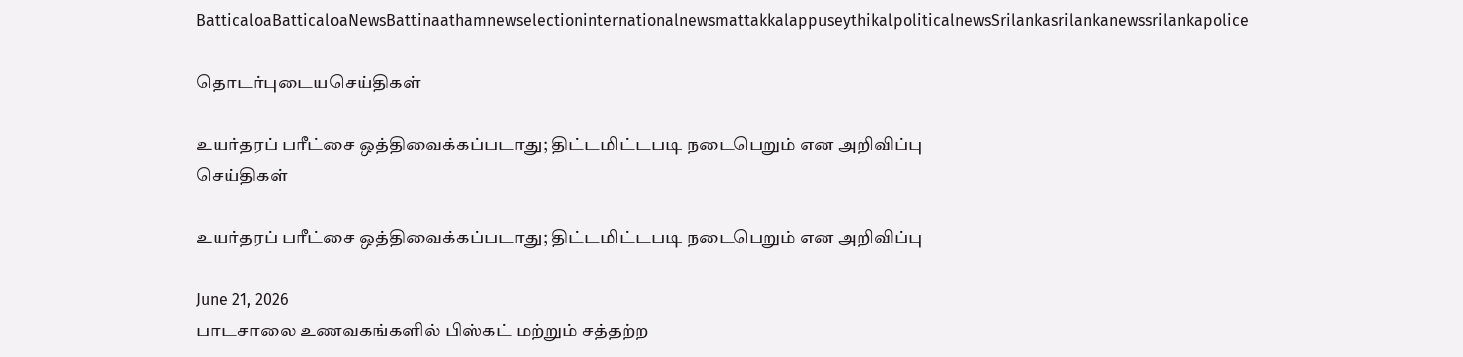BatticaloaBatticaloaNewsBattinaathamnewselectioninternationalnewsmattakkalappuseythikalpoliticalnewsSrilankasrilankanewssrilankapolice

தொடர்புடையசெய்திகள்

உயர்தரப் பரீட்சை ஒத்திவைக்கப்படாது; திட்டமிட்டபடி நடைபெறும் என அறிவிப்பு
செய்திகள்

உயர்தரப் பரீட்சை ஒத்திவைக்கப்படாது; திட்டமிட்டபடி நடைபெறும் என அறிவிப்பு

June 21, 2026
பாடசாலை உணவகங்களில் பிஸ்கட் மற்றும் சத்தற்ற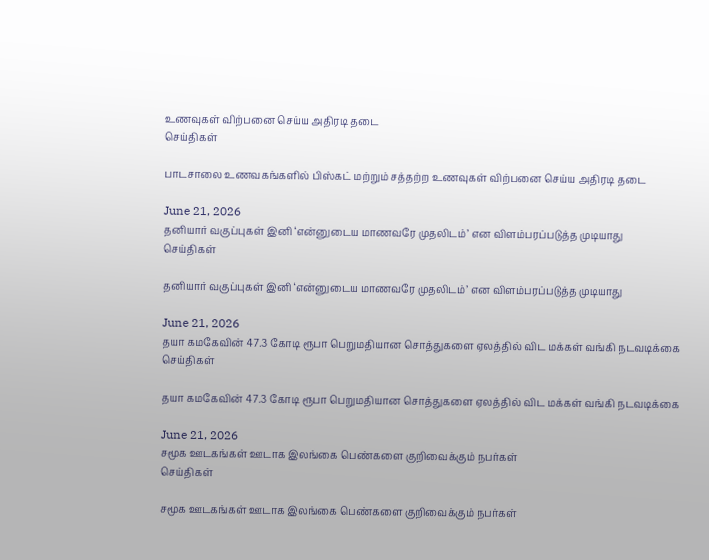உணவுகள் விற்பனை செய்ய அதிரடி தடை
செய்திகள்

பாடசாலை உணவகங்களில் பிஸ்கட் மற்றும் சத்தற்ற உணவுகள் விற்பனை செய்ய அதிரடி தடை

June 21, 2026
தனியார் வகுப்புகள் இனி ‘என்னுடைய மாணவரே முதலிடம்’ என விளம்பரப்படுத்த முடியாது
செய்திகள்

தனியார் வகுப்புகள் இனி ‘என்னுடைய மாணவரே முதலிடம்’ என விளம்பரப்படுத்த முடியாது

June 21, 2026
தயா கமகேவின் 47.3 கோடி ரூபா பெறுமதியான சொத்துகளை ஏலத்தில் விட மக்கள் வங்கி நடவடிக்கை
செய்திகள்

தயா கமகேவின் 47.3 கோடி ரூபா பெறுமதியான சொத்துகளை ஏலத்தில் விட மக்கள் வங்கி நடவடிக்கை

June 21, 2026
சமூக ஊடகங்கள் ஊடாக இலங்கை பெண்களை குறிவைக்கும் நபர்கள்
செய்திகள்

சமூக ஊடகங்கள் ஊடாக இலங்கை பெண்களை குறிவைக்கும் நபர்கள்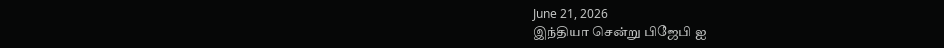June 21, 2026
இந்தியா சென்று பிஜேபி ஐ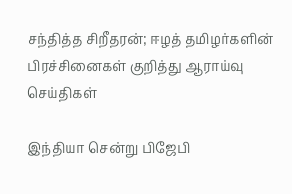சந்தித்த சிறீதரன்; ஈழத் தமிழர்களின் பிரச்சினைகள் குறித்து ஆராய்வு
செய்திகள்

இந்தியா சென்று பிஜேபி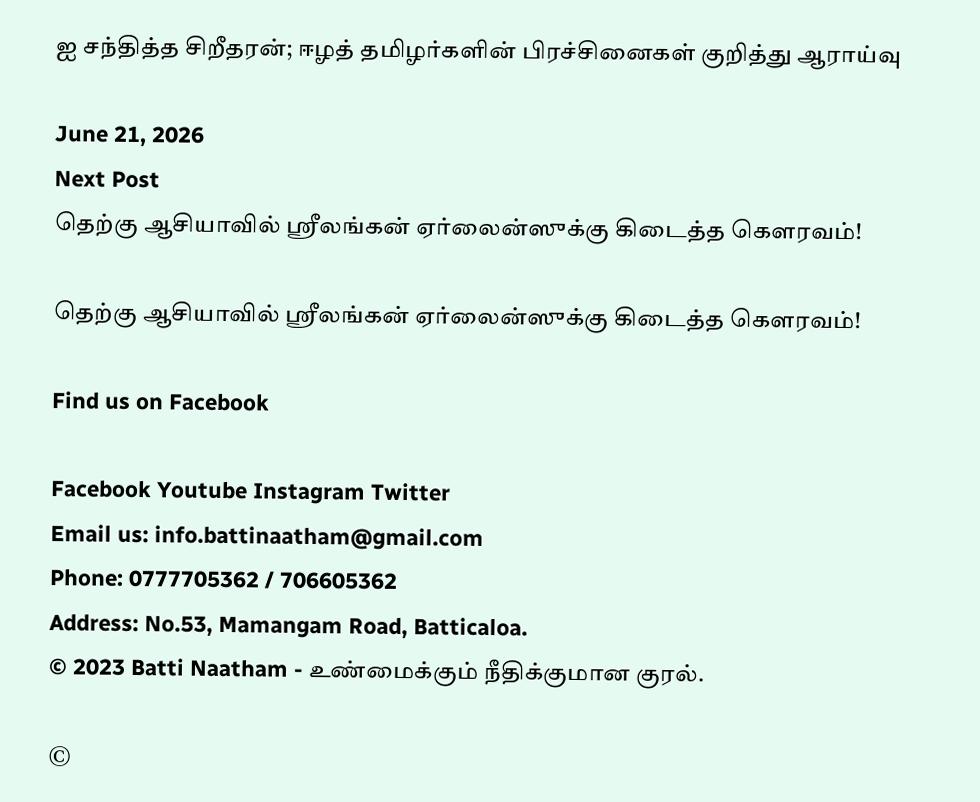ஐ சந்தித்த சிறீதரன்; ஈழத் தமிழர்களின் பிரச்சினைகள் குறித்து ஆராய்வு

June 21, 2026
Next Post
தெற்கு ஆசியாவில் ஸ்ரீலங்கன் ஏர்லைன்ஸுக்கு கிடைத்த கௌரவம்!

தெற்கு ஆசியாவில் ஸ்ரீலங்கன் ஏர்லைன்ஸுக்கு கிடைத்த கௌரவம்!

Find us on Facebook

Facebook Youtube Instagram Twitter
Email us: info.battinaatham@gmail.com
Phone: 0777705362 / 706605362
Address: No.53, Mamangam Road, Batticaloa.
© 2023 Batti Naatham - உண்மைக்கும் நீதிக்குமான குரல்.

©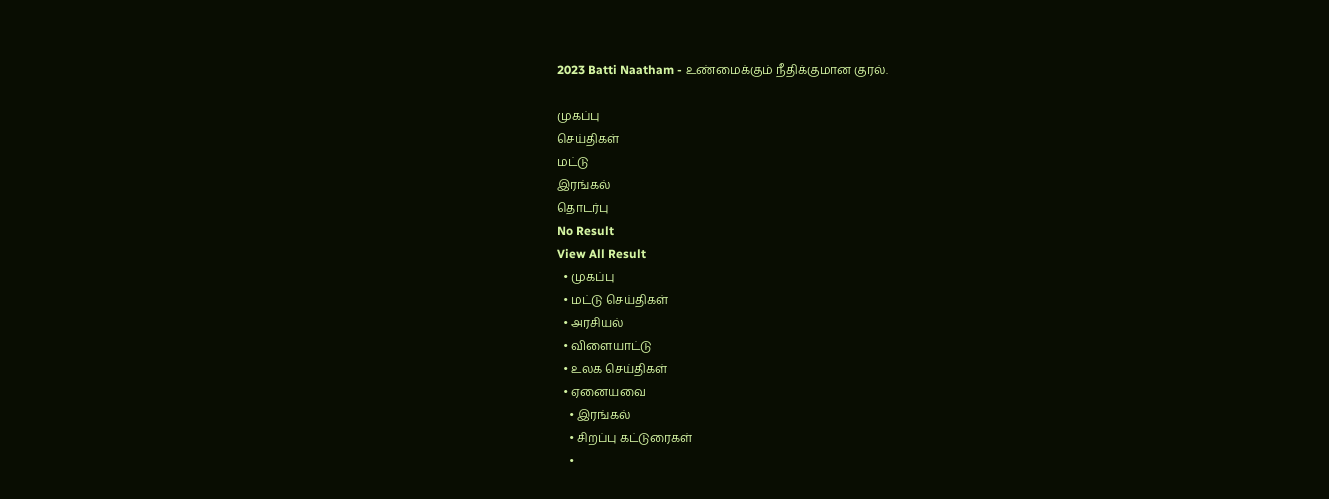2023 Batti Naatham - உண்மைக்கும் நீதிக்குமான குரல்.

முகப்பு
செய்திகள்
மட்டு
இரங்கல்
தொடர்பு
No Result
View All Result
  • முகப்பு
  • மட்டு செய்திகள்
  • அரசியல்
  • விளையாட்டு
  • உலக செய்திகள்
  • ஏனையவை
    • இரங்கல்
    • சிறப்பு கட்டுரைகள்
    •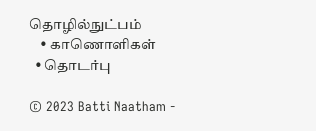தொழில்நுட்பம்
    • காணொளிகள்
  • தொடர்பு

© 2023 Batti Naatham -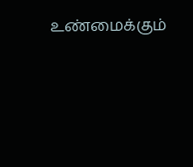உண்மைக்கும்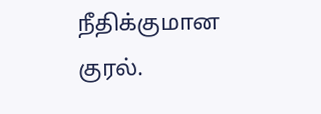நீதிக்குமான குரல்.